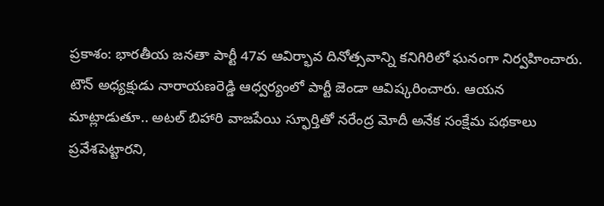ప్రకాశం: భారతీయ జనతా పార్టీ 47వ ఆవిర్భావ దినోత్సవాన్ని కనిగిరిలో ఘనంగా నిర్వహించారు. టౌన్ అధ్యక్షుడు నారాయణరెడ్డి ఆధ్వర్యంలో పార్టీ జెండా ఆవిష్కరించారు. ఆయన మాట్లాడుతూ.. అటల్ బిహారి వాజపేయి స్ఫూర్తితో నరేంద్ర మోదీ అనేక సంక్షేమ పథకాలు ప్రవేశపెట్టారని,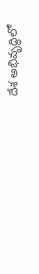దేశ అభివృద్ధిలో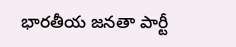భారతీయ జనతా పార్టీ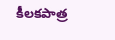కీలకపాత్ర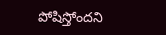పోషిస్తోందని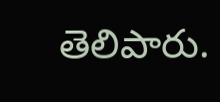తెలిపారు.